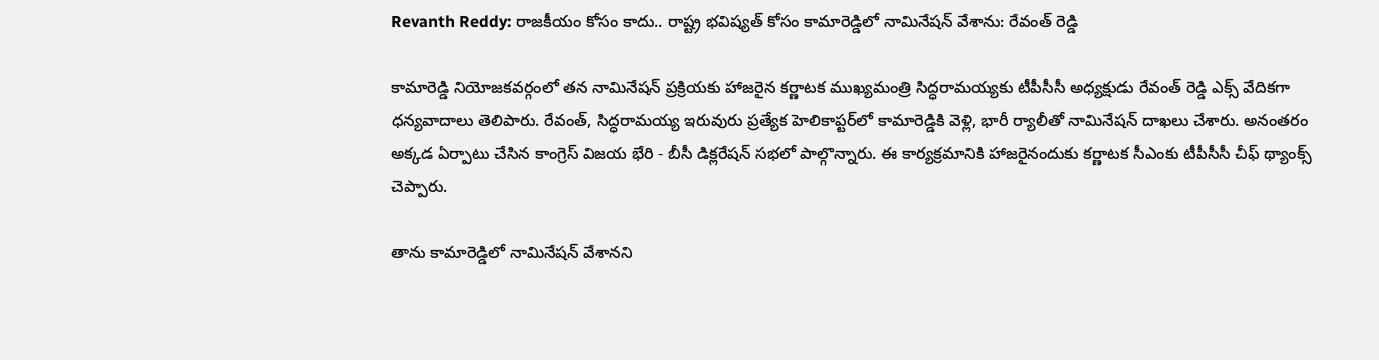Revanth Reddy: రాజకీయం కోసం కాదు.. రాష్ట్ర భవిష్యత్ కోసం కామారెడ్డిలో నామినేషన్ వేశాను: రేవంత్ రెడ్డి

కామారెడ్డి నియోజకవర్గంలో తన నామినేషన్ ప్రక్రియకు హాజరైన కర్ణాటక ముఖ్యమంత్రి సిద్ధరామయ్యకు టీపీసీసీ అధ్యక్షుడు రేవంత్ రెడ్డి ఎక్స్ వేదికగా ధన్యవాదాలు తెలిపారు. రేవంత్, సిద్ధరామయ్య ఇరువురు ప్రత్యేక హెలికాప్టర్‌లో కామారెడ్డికి వెళ్లి, భారీ ర్యాలీతో నామినేషన్ దాఖలు చేశారు. అనంతరం అక్కడ ఏర్పాటు చేసిన కాంగ్రెస్ విజయ భేరి - బీసీ డిక్లరేషన్ సభలో పాల్గొన్నారు. ఈ కార్యక్రమానికి హాజరైనందుకు కర్ణాటక సీఎంకు టీపీసీసీ చీఫ్ థ్యాంక్స్ చెప్పారు.

తాను కామారెడ్డిలో నామినేషన్ వేశానని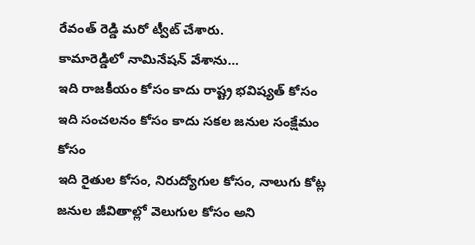రేవంత్ రెడ్డి మరో ట్వీట్ చేశారు.
కామారెడ్డిలో నామినేషన్ వేశాను…
ఇది రాజకీయం కోసం కాదు రాష్ట్ర భవిష్యత్ కోసం
ఇది సంచలనం కోసం కాదు సకల జనుల సంక్షేమం కోసం
ఇది రైతుల కోసం, నిరుద్యోగుల కోసం, నాలుగు కోట్ల జనుల జీవితాల్లో వెలుగుల కోసం అని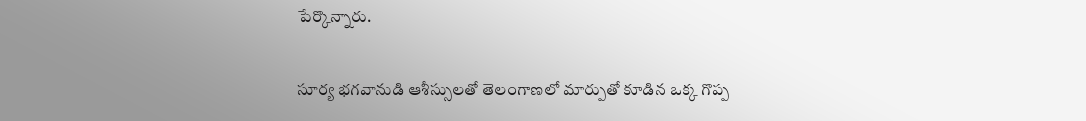పేర్కొన్నారు.

సూర్య భగవానుడి ఆశీస్సులతో తెలంగాణలో మార్పుతో కూడిన ఒక్క గొప్ప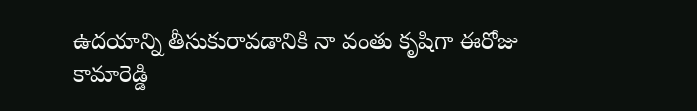ఉదయాన్ని తీసుకురావడానికి నా వంతు కృషిగా ఈరోజు కామారెడ్డి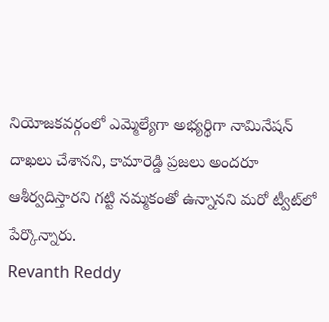నియోజకవర్గంలో ఎమ్మెల్యేగా అభ్యర్థిగా నామినేషన్ దాఖలు చేశానని, కామారెడ్డి ప్రజలు అందరూ ఆశీర్వదిస్తారని గట్టి నమ్మకంతో ఉన్నానని మరో ట్వీట్‌లో పేర్కొన్నారు.
Revanth Reddy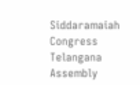Siddaramaiah
Congress
Telangana Assembly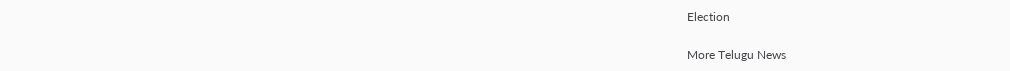Election

More Telugu News